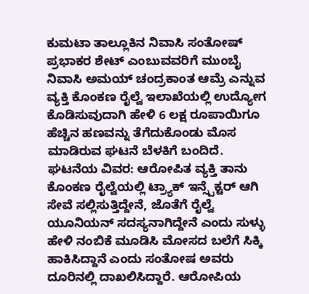ಕುಮಟಾ ತಾಲ್ಲೂಕಿನ ನಿವಾಸಿ ಸಂತೋಷ್ ಪ್ರಭಾಕರ ಶೇಟ್ ಎಂಬುವವರಿಗೆ ಮುಂಬೈ ನಿವಾಸಿ ಅಮಯ್ ಚಂದ್ರಕಾಂತ ಆಮ್ರೆ ಎನ್ನುವ ವ್ಯಕ್ತಿ ಕೊಂಕಣ ರೈಲ್ವೆ ಇಲಾಖೆಯಲ್ಲಿ ಉದ್ಯೋಗ ಕೊಡಿಸುವುದಾಗಿ ಹೇಳಿ 6 ಲಕ್ಷ ರೂಪಾಯಿಗೂ ಹೆಚ್ಚಿನ ಹಣವನ್ನು ತೆಗೆದುಕೊಂಡು ಮೊಸ ಮಾಡಿರುವ ಘಟನೆ ಬೆಳಕಿಗೆ ಬಂದಿದೆ.
ಘಟನೆಯ ವಿವರ: ಆರೋಪಿತ ವ್ಯಕ್ತಿ ತಾನು ಕೊಂಕಣ ರೈಲ್ವೆಯಲ್ಲಿ ಟ್ರ್ಯಾಕ್ ಇನ್ಸ್ಪೆಕ್ಟರ್ ಆಗಿ ಸೇವೆ ಸಲ್ಲಿಸುತ್ತಿದ್ದೇನೆ, ಜೊತೆಗೆ ರೈಲ್ವೆ ಯೂನಿಯನ್ ಸದಸ್ಯನಾಗಿದ್ದೇನೆ ಎಂದು ಸುಳ್ಳು ಹೇಳಿ ನಂಬಿಕೆ ಮೂಡಿಸಿ ಮೋಸದ ಬಲೆಗೆ ಸಿಕ್ಕಿ ಹಾಕಿಸಿದ್ದಾನೆ ಎಂದು ಸಂತೋಷ ಅವರು ದೂರಿನಲ್ಲಿ ದಾಖಲಿಸಿದ್ದಾರೆ. ಆರೋಪಿಯ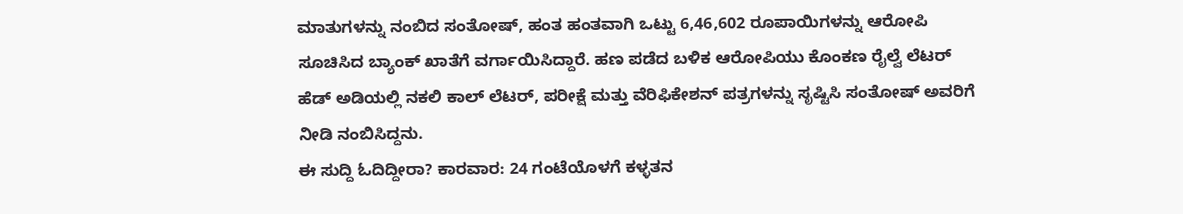ಮಾತುಗಳನ್ನು ನಂಬಿದ ಸಂತೋಷ್, ಹಂತ ಹಂತವಾಗಿ ಒಟ್ಟು 6,46,602 ರೂಪಾಯಿಗಳನ್ನು ಆರೋಪಿ ಸೂಚಿಸಿದ ಬ್ಯಾಂಕ್ ಖಾತೆಗೆ ವರ್ಗಾಯಿಸಿದ್ದಾರೆ. ಹಣ ಪಡೆದ ಬಳಿಕ ಆರೋಪಿಯು ಕೊಂಕಣ ರೈಲ್ವೆ ಲೆಟರ್ ಹೆಡ್ ಅಡಿಯಲ್ಲಿ ನಕಲಿ ಕಾಲ್ ಲೆಟರ್, ಪರೀಕ್ಷೆ ಮತ್ತು ವೆರಿಫಿಕೇಶನ್ ಪತ್ರಗಳನ್ನು ಸೃಷ್ಟಿಸಿ ಸಂತೋಷ್ ಅವರಿಗೆ ನೀಡಿ ನಂಬಿಸಿದ್ದನು.
ಈ ಸುದ್ದಿ ಓದಿದ್ದೀರಾ? ಕಾರವಾರ: 24 ಗಂಟೆಯೊಳಗೆ ಕಳ್ಳತನ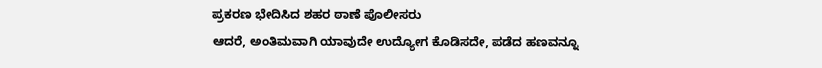ಪ್ರಕರಣ ಭೇದಿಸಿದ ಶಹರ ಠಾಣೆ ಪೊಲೀಸರು
ಆದರೆ, ಅಂತಿಮವಾಗಿ ಯಾವುದೇ ಉದ್ಯೋಗ ಕೊಡಿಸದೇ, ಪಡೆದ ಹಣವನ್ನೂ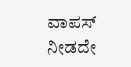ವಾಪಸ್ ನೀಡದೇ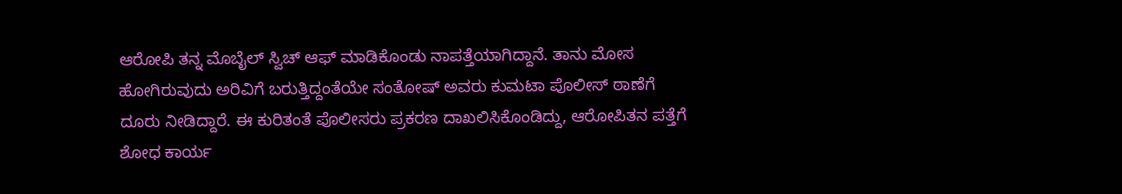ಆರೋಪಿ ತನ್ನ ಮೊಬೈಲ್ ಸ್ವಿಚ್ ಆಫ್ ಮಾಡಿಕೊಂಡು ನಾಪತ್ತೆಯಾಗಿದ್ದಾನೆ. ತಾನು ಮೋಸ ಹೋಗಿರುವುದು ಅರಿವಿಗೆ ಬರುತ್ತಿದ್ದಂತೆಯೇ ಸಂತೋಷ್ ಅವರು ಕುಮಟಾ ಪೊಲೀಸ್ ಠಾಣೆಗೆ ದೂರು ನೀಡಿದ್ದಾರೆ. ಈ ಕುರಿತಂತೆ ಪೊಲೀಸರು ಪ್ರಕರಣ ದಾಖಲಿಸಿಕೊಂಡಿದ್ದು, ಆರೋಪಿತನ ಪತ್ತೆಗೆ ಶೋಧ ಕಾರ್ಯ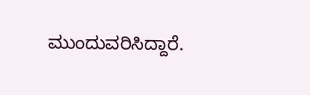ಮುಂದುವರಿಸಿದ್ದಾರೆ.